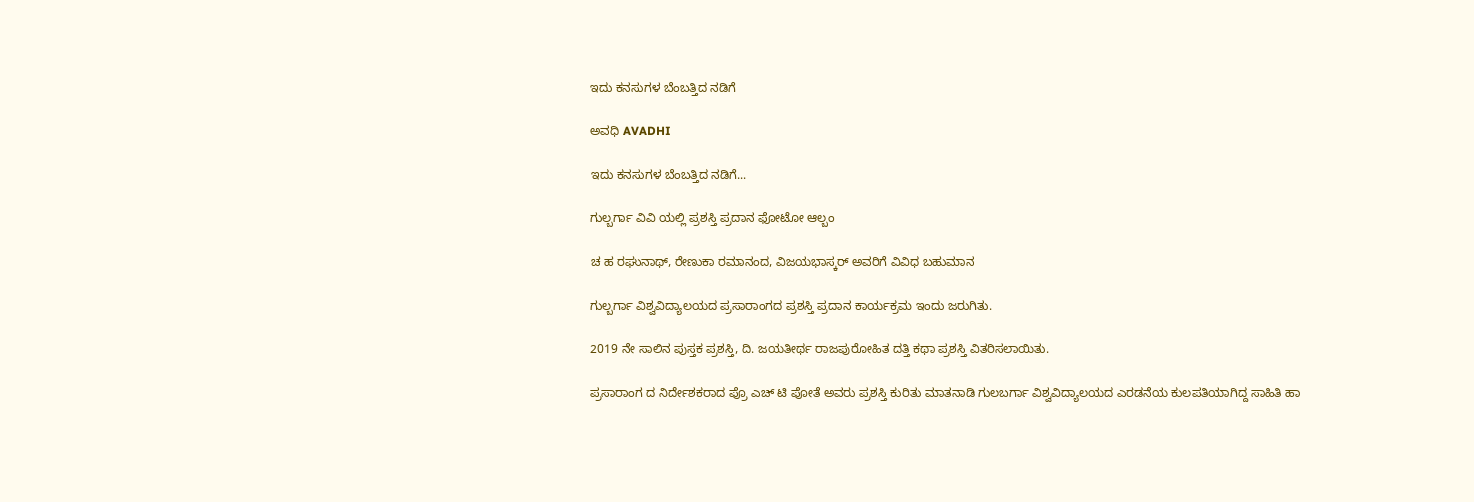ಇದು ಕನಸುಗಳ ಬೆಂಬತ್ತಿದ ನಡಿಗೆ‍

ಅವಧಿ AVADHI

ಇದು ಕನಸುಗಳ ಬೆಂಬತ್ತಿದ ನಡಿಗೆ...

ಗುಲ್ಬರ್ಗಾ ವಿವಿ ಯಲ್ಲಿ ಪ್ರಶಸ್ತಿ ಪ್ರದಾನ ಫೋಟೋ ಆಲ್ಬಂ

ಚ ಹ ರಘುನಾಥ್, ರೇಣುಕಾ ರಮಾನಂದ, ವಿಜಯಭಾಸ್ಕರ್ ಅವರಿಗೆ ವಿವಿಧ ಬಹುಮಾನ

ಗುಲ್ಬರ್ಗಾ ವಿಶ್ವವಿದ್ಯಾಲಯದ ಪ್ರಸಾರಾಂಗದ ಪ್ರಶಸ್ತಿ ಪ್ರದಾನ ಕಾರ್ಯಕ್ರಮ ಇಂದು ಜರುಗಿತು.

2019 ನೇ ಸಾಲಿನ ಪುಸ್ತಕ ಪ್ರಶಸ್ತಿ‌, ದಿ. ಜಯತೀರ್ಥ ರಾಜಪುರೋಹಿತ ದತ್ತಿ ಕಥಾ ಪ್ರಶಸ್ತಿ ವಿತರಿಸಲಾಯಿತು.

ಪ್ರಸಾರಾಂಗ ದ ನಿರ್ದೇಶಕರಾದ ಪ್ರೊ ಎಚ್ ಟಿ ಪೋತೆ ಅವರು ಪ್ರಶಸ್ತಿ ಕುರಿತು ಮಾತನಾಡಿ ಗುಲಬರ್ಗಾ ವಿಶ್ವವಿದ್ಯಾಲಯದ ಎರಡನೆಯ ಕುಲಪತಿಯಾಗಿದ್ದ ಸಾಹಿತಿ ಹಾ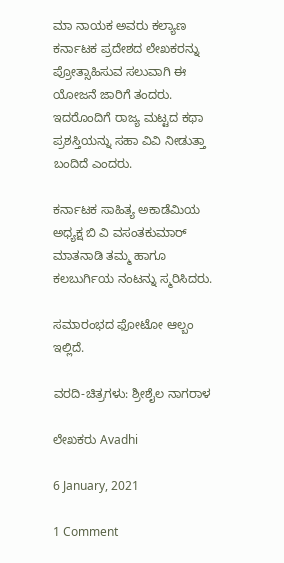ಮಾ ನಾಯಕ ಅವರು ಕಲ್ಯಾಣ ಕರ್ನಾಟಕ ಪ್ರದೇಶದ ಲೇಖಕರನ್ನು ಪ್ರೋತ್ಸಾಹಿಸುವ ಸಲುವಾಗಿ ಈ ಯೋಜನೆ ಜಾರಿಗೆ ತಂದರು. ಇದರೊಂದಿಗೆ ರಾಜ್ಯ ಮಟ್ಟದ ಕಥಾ ಪ್ರಶಸ್ತಿಯನ್ನು ಸಹಾ ವಿವಿ ನೀಡುತ್ತಾ ಬಂದಿದೆ ಎಂದರು.

ಕರ್ನಾಟಕ ಸಾಹಿತ್ಯ ಅಕಾಡೆಮಿಯ ಅಧ್ಯಕ್ಷ ಬಿ ವಿ ವಸಂತಕುಮಾರ್ ಮಾತನಾಡಿ ತಮ್ಮ ಹಾಗೂ ಕಲಬುರ್ಗಿಯ ನಂಟನ್ನು ಸ್ಮರಿಸಿದರು.

ಸಮಾರಂಭದ ಫೋಟೋ ಆಲ್ಬಂ ಇಲ್ಲಿದೆ.

ವರದಿ-ಚಿತ್ರಗಳು: ಶ್ರೀಶೈಲ ನಾಗರಾಳ

ಲೇಖಕರು Avadhi

6 January, 2021

1 Comment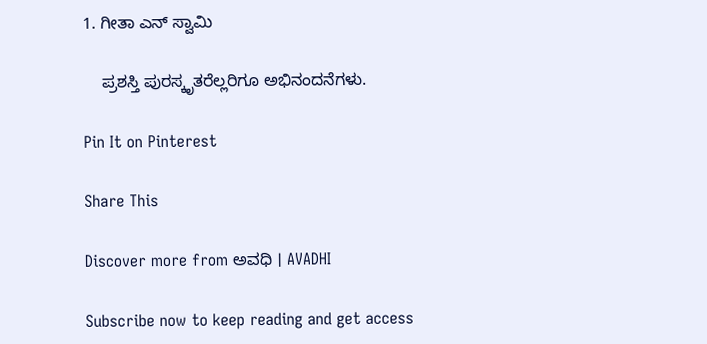1. ಗೀತಾ ಎನ್ ಸ್ವಾಮಿ

    ಪ್ರಶಸ್ತಿ ಪುರಸ್ಕೃತರೆಲ್ಲರಿಗೂ ಅಭಿನಂದನೆಗಳು.

Pin It on Pinterest

Share This

Discover more from ಅವಧಿ । AVADHI

Subscribe now to keep reading and get access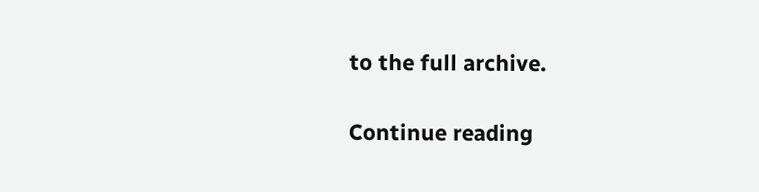to the full archive.

Continue reading